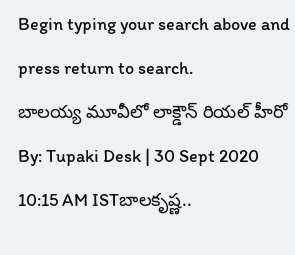Begin typing your search above and press return to search.
బాలయ్య మూవీలో లాక్డౌన్ రియల్ హీరో
By: Tupaki Desk | 30 Sept 2020 10:15 AM ISTబాలకృష్ణ..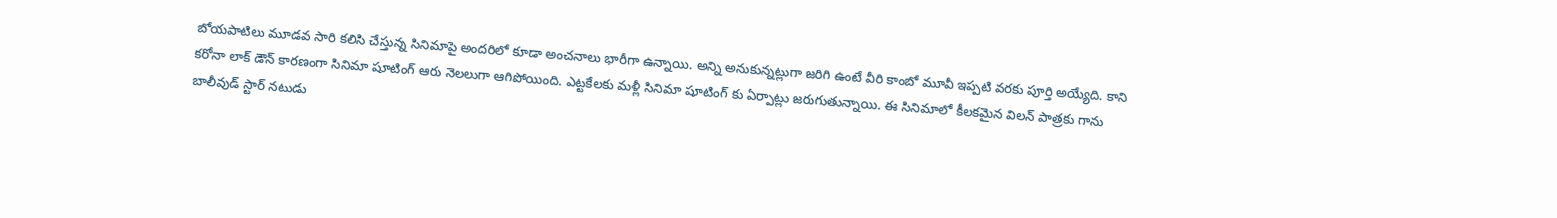బోయపాటిలు మూడవ సారి కలిసి చేస్తున్న సినిమాపై అందరిలో కూడా అంచనాలు భారీగా ఉన్నాయి. అన్ని అనుకున్నట్లుగా జరిగి ఉంటే వీరి కాంబో మూవీ ఇప్పటి వరకు పూర్తి అయ్యేది. కాని కరోనా లాక్ డౌన్ కారణంగా సినిమా షూటింగ్ ఆరు నెలలుగా ఆగిపోయింది. ఎట్టకేలకు మళ్లీ సినిమా షూటింగ్ కు ఏర్పాట్లు జరుగుతున్నాయి. ఈ సినిమాలో కీలకమైన విలన్ పాత్రకు గాను బాలీవుడ్ స్టార్ నటుడు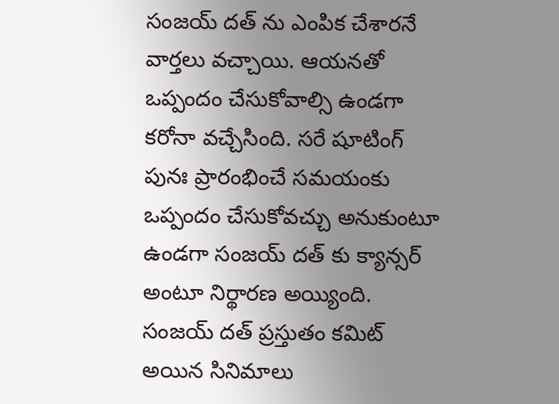సంజయ్ దత్ ను ఎంపిక చేశారనే వార్తలు వచ్చాయి. ఆయనతో ఒప్పందం చేసుకోవాల్సి ఉండగా కరోనా వచ్చేసింది. సరే షూటింగ్ పునః ప్రారంభించే సమయంకు ఒప్పందం చేసుకోవచ్చు అనుకుంటూ ఉండగా సంజయ్ దత్ కు క్యాన్సర్ అంటూ నిర్థారణ అయ్యింది.
సంజయ్ దత్ ప్రస్తుతం కమిట్ అయిన సినిమాలు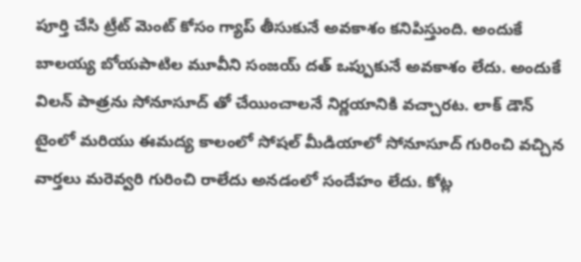పూర్తి చేసి ట్రీట్ మెంట్ కోసం గ్యాప్ తీసుకునే అవకాశం కనిపిస్తుంది. అందుకే బాలయ్య బోయపాటిల మూవీని సంజయ్ దత్ ఒప్పుకునే అవకాశం లేదు. అందుకే విలన్ పాత్రను సోనూసూద్ తో చేయించాలనే నిర్ణయానికి వచ్చారట. లాక్ డౌన్ టైంలో మరియు ఈమద్య కాలంలో సోషల్ మీడియాలో సోనూసూద్ గురించి వచ్చిన వార్తలు మరెవ్వరి గురించి రాలేదు అనడంలో సందేహం లేదు. కోట్ల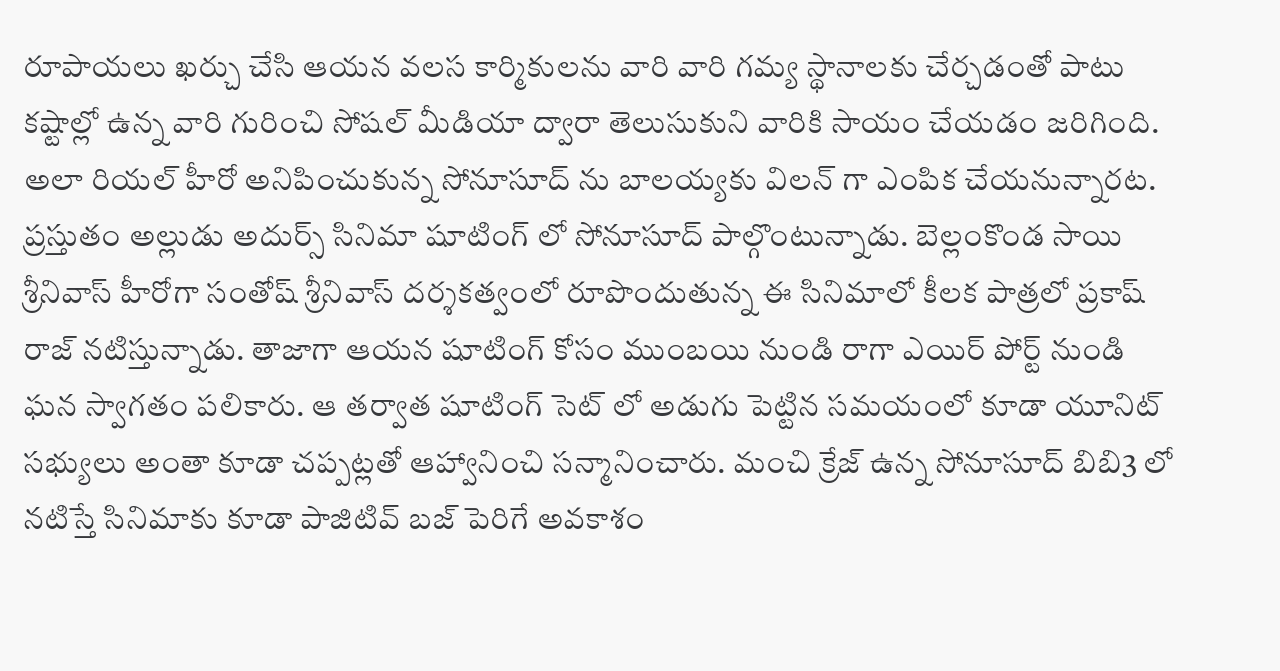రూపాయలు ఖర్చు చేసి ఆయన వలస కార్మికులను వారి వారి గమ్య స్థానాలకు చేర్చడంతో పాటు కష్టాల్లో ఉన్న వారి గురించి సోషల్ మీడియా ద్వారా తెలుసుకుని వారికి సాయం చేయడం జరిగింది. అలా రియల్ హీరో అనిపించుకున్న సోనూసూద్ ను బాలయ్యకు విలన్ గా ఎంపిక చేయనున్నారట.
ప్రస్తుతం అల్లుడు అదుర్స్ సినిమా షూటింగ్ లో సోనూసూద్ పాల్గొంటున్నాడు. బెల్లంకొండ సాయి శ్రీనివాస్ హీరోగా సంతోష్ శ్రీనివాస్ దర్శకత్వంలో రూపొందుతున్న ఈ సినిమాలో కీలక పాత్రలో ప్రకాష్ రాజ్ నటిస్తున్నాడు. తాజాగా ఆయన షూటింగ్ కోసం ముంబయి నుండి రాగా ఎయిర్ పోర్ట్ నుండి ఘన స్వాగతం పలికారు. ఆ తర్వాత షూటింగ్ సెట్ లో అడుగు పెట్టిన సమయంలో కూడా యూనిట్ సభ్యులు అంతా కూడా చప్పట్లతో ఆహ్వానించి సన్మానించారు. మంచి క్రేజ్ ఉన్న సోనూసూద్ బిబి3 లో నటిస్తే సినిమాకు కూడా పాజిటివ్ బజ్ పెరిగే అవకాశం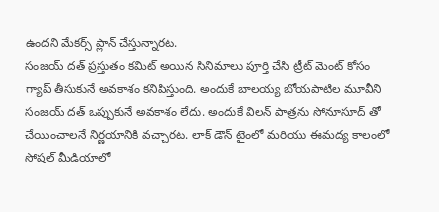ఉందని మేకర్స్ ప్లాన్ చేస్తున్నారట.
సంజయ్ దత్ ప్రస్తుతం కమిట్ అయిన సినిమాలు పూర్తి చేసి ట్రీట్ మెంట్ కోసం గ్యాప్ తీసుకునే అవకాశం కనిపిస్తుంది. అందుకే బాలయ్య బోయపాటిల మూవీని సంజయ్ దత్ ఒప్పుకునే అవకాశం లేదు. అందుకే విలన్ పాత్రను సోనూసూద్ తో చేయించాలనే నిర్ణయానికి వచ్చారట. లాక్ డౌన్ టైంలో మరియు ఈమద్య కాలంలో సోషల్ మీడియాలో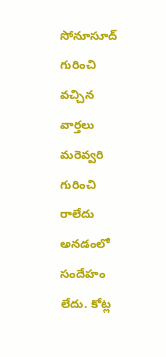సోనూసూద్ గురించి వచ్చిన వార్తలు మరెవ్వరి గురించి రాలేదు అనడంలో సందేహం లేదు. కోట్ల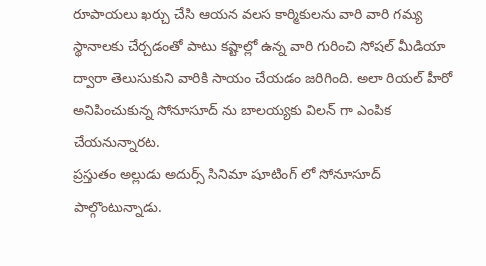రూపాయలు ఖర్చు చేసి ఆయన వలస కార్మికులను వారి వారి గమ్య స్థానాలకు చేర్చడంతో పాటు కష్టాల్లో ఉన్న వారి గురించి సోషల్ మీడియా ద్వారా తెలుసుకుని వారికి సాయం చేయడం జరిగింది. అలా రియల్ హీరో అనిపించుకున్న సోనూసూద్ ను బాలయ్యకు విలన్ గా ఎంపిక చేయనున్నారట.
ప్రస్తుతం అల్లుడు అదుర్స్ సినిమా షూటింగ్ లో సోనూసూద్ పాల్గొంటున్నాడు.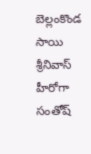బెల్లంకొండ సాయి శ్రీనివాస్ హీరోగా సంతోష్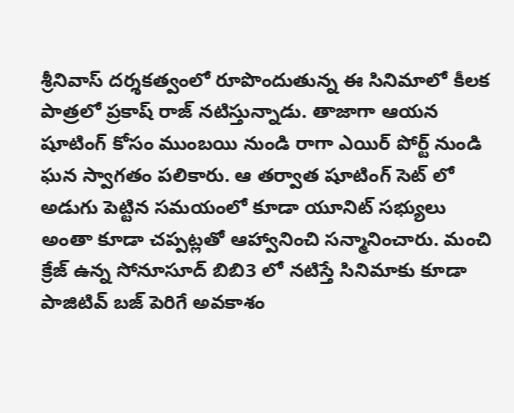శ్రీనివాస్ దర్శకత్వంలో రూపొందుతున్న ఈ సినిమాలో కీలక పాత్రలో ప్రకాష్ రాజ్ నటిస్తున్నాడు. తాజాగా ఆయన షూటింగ్ కోసం ముంబయి నుండి రాగా ఎయిర్ పోర్ట్ నుండి ఘన స్వాగతం పలికారు. ఆ తర్వాత షూటింగ్ సెట్ లో అడుగు పెట్టిన సమయంలో కూడా యూనిట్ సభ్యులు అంతా కూడా చప్పట్లతో ఆహ్వానించి సన్మానించారు. మంచి క్రేజ్ ఉన్న సోనూసూద్ బిబి3 లో నటిస్తే సినిమాకు కూడా పాజిటివ్ బజ్ పెరిగే అవకాశం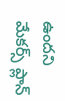ఉందని మేకర్స్ ప్లాన్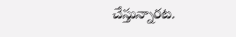చేస్తున్నారట.